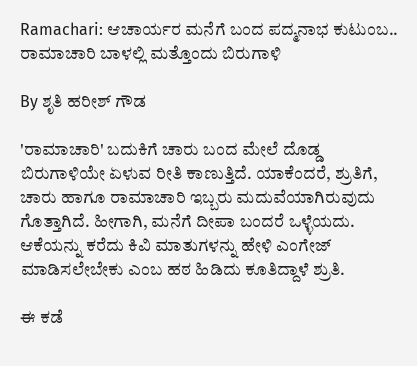Ramachari: ಆಚಾರ್ಯರ ಮನೆಗೆ ಬಂದ ಪದ್ಮನಾಭ ಕುಟುಂಬ.. ರಾಮಾಚಾರಿ ಬಾಳಲ್ಲಿ ಮತ್ತೊಂದು ಬಿರುಗಾಳಿ

By ಶೃತಿ ಹರೀಶ್ ಗೌಡ

'ರಾಮಾಚಾರಿ' ಬದುಕಿಗೆ ಚಾರು ಬಂದ ಮೇಲೆ ದೊಡ್ಡ ಬಿರುಗಾಳಿಯೇ ಏಳುವ ರೀತಿ ಕಾಣುತ್ತಿದೆ. ಯಾಕೆಂದರೆ, ಶ್ರುತಿಗೆ, ಚಾರು ಹಾಗೂ ರಾಮಾಚಾರಿ ಇಬ್ಬರು ಮದುವೆಯಾಗಿರುವುದು ಗೊತ್ತಾಗಿದೆ. ಹೀಗಾಗಿ, ಮನೆಗೆ ದೀಪಾ ಬಂದರೆ ಒಳ್ಳೆಯದು. ಆಕೆಯನ್ನು ಕರೆದು ಕಿವಿ ಮಾತುಗಳನ್ನು ಹೇಳಿ ಎಂಗೇಜ್ ಮಾಡಿಸಲೇಬೇಕು ಎಂಬ ಹಠ ಹಿಡಿದು ಕೂತಿದ್ದಾಳೆ ಶ್ರುತಿ.

ಈ ಕಡೆ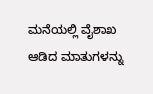ಮನೆಯಲ್ಲಿ ವೈಶಾಖ ಆಡಿದ ಮಾತುಗಳನ್ನು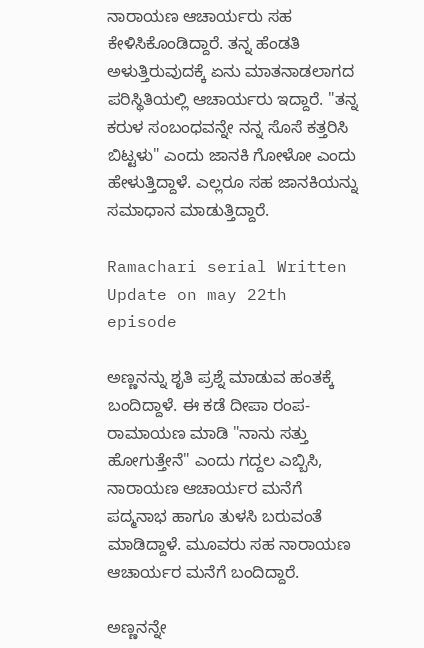ನಾರಾಯಣ ಆಚಾರ್ಯರು ಸಹ ಕೇಳಿಸಿಕೊಂಡಿದ್ದಾರೆ. ತನ್ನ ಹೆಂಡತಿ ಅಳುತ್ತಿರುವುದಕ್ಕೆ ಏನು ಮಾತನಾಡಲಾಗದ ಪರಿಸ್ಥಿತಿಯಲ್ಲಿ ಆಚಾರ್ಯರು ಇದ್ದಾರೆ. "ತನ್ನ ಕರುಳ ಸಂಬಂಧವನ್ನೇ ನನ್ನ ಸೊಸೆ ಕತ್ತರಿಸಿ ಬಿಟ್ಟಳು" ಎಂದು ಜಾನಕಿ ಗೋಳೋ ಎಂದು ಹೇಳುತ್ತಿದ್ದಾಳೆ. ಎಲ್ಲರೂ ಸಹ ಜಾನಕಿಯನ್ನು ಸಮಾಧಾನ ಮಾಡುತ್ತಿದ್ದಾರೆ.

Ramachari serial Written Update on may 22th episode

ಅಣ್ಣನನ್ನು ಶೃತಿ ಪ್ರಶ್ನೆ ಮಾಡುವ ಹಂತಕ್ಕೆ ಬಂದಿದ್ದಾಳೆ. ಈ ಕಡೆ ದೀಪಾ ರಂಪ-ರಾಮಾಯಣ ಮಾಡಿ "ನಾನು ಸತ್ತು ಹೋಗುತ್ತೇನೆ" ಎಂದು ಗದ್ದಲ ಎಬ್ಬಿಸಿ, ನಾರಾಯಣ ಆಚಾರ್ಯರ ಮನೆಗೆ ಪದ್ಮನಾಭ ಹಾಗೂ ತುಳಸಿ ಬರುವಂತೆ ಮಾಡಿದ್ದಾಳೆ. ಮೂವರು ಸಹ ನಾರಾಯಣ ಆಚಾರ್ಯರ ಮನೆಗೆ ಬಂದಿದ್ದಾರೆ.

ಅಣ್ಣನನ್ನೇ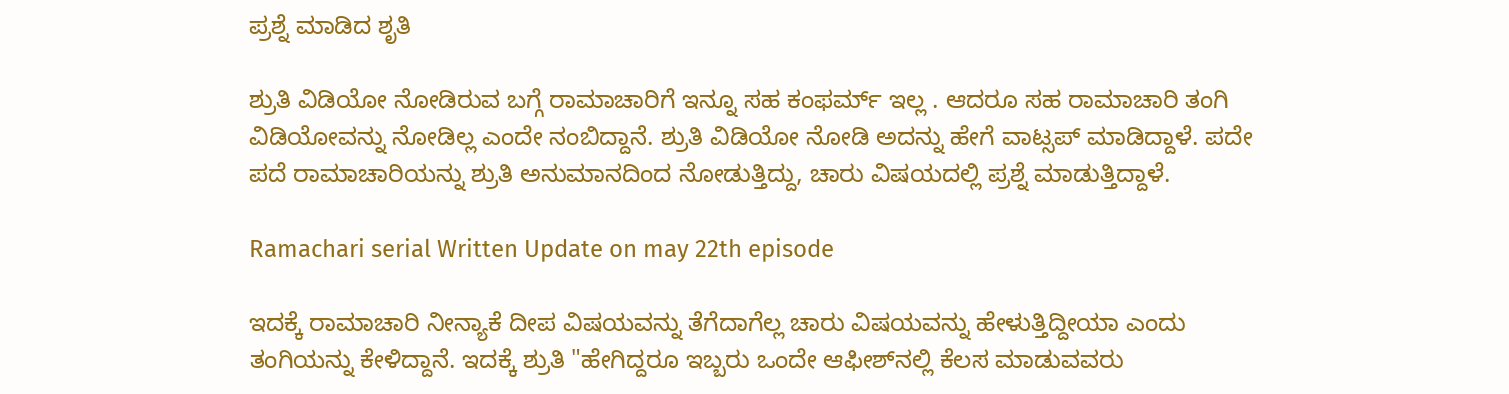ಪ್ರಶ್ನೆ ಮಾಡಿದ ಶೃತಿ

ಶ್ರುತಿ ವಿಡಿಯೋ ನೋಡಿರುವ ಬಗ್ಗೆ ರಾಮಾಚಾರಿಗೆ ಇನ್ನೂ ಸಹ ಕಂಫರ್ಮ್ ಇಲ್ಲ . ಆದರೂ ಸಹ ರಾಮಾಚಾರಿ ತಂಗಿ ವಿಡಿಯೋವನ್ನು ನೋಡಿಲ್ಲ ಎಂದೇ ನಂಬಿದ್ದಾನೆ. ಶ್ರುತಿ ವಿಡಿಯೋ ನೋಡಿ ಅದನ್ನು ಹೇಗೆ ವಾಟ್ಸಪ್‌ ಮಾಡಿದ್ದಾಳೆ. ಪದೇ ಪದೆ ರಾಮಾಚಾರಿಯನ್ನು ಶ್ರುತಿ ಅನುಮಾನದಿಂದ ನೋಡುತ್ತಿದ್ದು, ಚಾರು ವಿಷಯದಲ್ಲಿ ಪ್ರಶ್ನೆ ಮಾಡುತ್ತಿದ್ದಾಳೆ.

Ramachari serial Written Update on may 22th episode

ಇದಕ್ಕೆ ರಾಮಾಚಾರಿ ನೀನ್ಯಾಕೆ ದೀಪ ವಿಷಯವನ್ನು ತೆಗೆದಾಗೆಲ್ಲ ಚಾರು ವಿಷಯವನ್ನು ಹೇಳುತ್ತಿದ್ದೀಯಾ ಎಂದು ತಂಗಿಯನ್ನು ಕೇಳಿದ್ದಾನೆ. ಇದಕ್ಕೆ ಶ್ರುತಿ "ಹೇಗಿದ್ದರೂ ಇಬ್ಬರು ಒಂದೇ ಆಫೀಶ್‌ನಲ್ಲಿ ಕೆಲಸ ಮಾಡುವವರು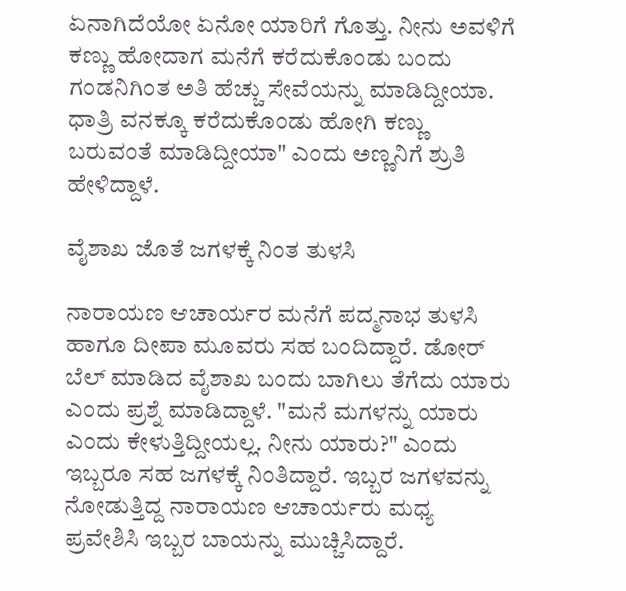ಏನಾಗಿದೆಯೋ ಏನೋ ಯಾರಿಗೆ ಗೊತ್ತು. ನೀನು ಅವಳಿಗೆ ಕಣ್ಣು ಹೋದಾಗ ಮನೆಗೆ ಕರೆದುಕೊಂಡು ಬಂದು ಗಂಡನಿಗಿಂತ ಅತಿ ಹೆಚ್ಚು ಸೇವೆಯನ್ನು ಮಾಡಿದ್ದೀಯಾ. ಧಾತ್ರಿ ವನಕ್ಕೂ ಕರೆದುಕೊಂಡು ಹೋಗಿ ಕಣ್ಣು ಬರುವಂತೆ ಮಾಡಿದ್ದೀಯಾ" ಎಂದು ಅಣ್ಣನಿಗೆ ಶ್ರುತಿ ಹೇಳಿದ್ದಾಳೆ.

ವೈಶಾಖ ಜೊತೆ ಜಗಳಕ್ಕೆ ನಿಂತ ತುಳಸಿ

ನಾರಾಯಣ ಆಚಾರ್ಯರ ಮನೆಗೆ ಪದ್ಮನಾಭ ತುಳಸಿ ಹಾಗೂ ದೀಪಾ ಮೂವರು ಸಹ ಬಂದಿದ್ದಾರೆ. ಡೋರ್ ಬೆಲ್ ಮಾಡಿದ ವೈಶಾಖ ಬಂದು ಬಾಗಿಲು ತೆಗೆದು ಯಾರು ಎಂದು ಪ್ರಶ್ನೆ ಮಾಡಿದ್ದಾಳೆ. "ಮನೆ ಮಗಳನ್ನು ಯಾರು ಎಂದು ಕೇಳುತ್ತಿದ್ದೀಯಲ್ಲ. ನೀನು ಯಾರು?" ಎಂದು ಇಬ್ಬರೂ ಸಹ ಜಗಳಕ್ಕೆ ನಿಂತಿದ್ದಾರೆ. ಇಬ್ಬರ ಜಗಳವನ್ನು ನೋಡುತ್ತಿದ್ದ ನಾರಾಯಣ ಆಚಾರ್ಯರು ಮಧ್ಯ ಪ್ರವೇಶಿಸಿ ಇಬ್ಬರ ಬಾಯನ್ನು ಮುಚ್ಚಿಸಿದ್ದಾರೆ.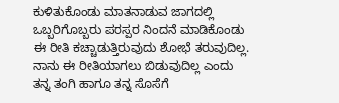ಕುಳಿತುಕೊಂಡು ಮಾತನಾಡುವ ಜಾಗದಲ್ಲಿ ಒಬ್ಬರಿಗೊಬ್ಬರು ಪರಸ್ಪರ ನಿಂದನೆ ಮಾಡಿಕೊಂಡು ಈ ರೀತಿ ಕಚ್ಚಾಡುತ್ತಿರುವುದು ಶೋಭೆ ತರುವುದಿಲ್ಲ. ನಾನು ಈ ರೀತಿಯಾಗಲು ಬಿಡುವುದಿಲ್ಲ ಎಂದು ತನ್ನ ತಂಗಿ ಹಾಗೂ ತನ್ನ ಸೊಸೆಗೆ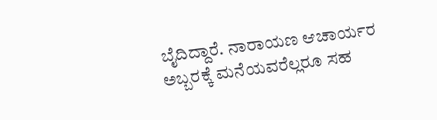ಬೈದಿದ್ದಾರೆ. ನಾರಾಯಣ ಆಚಾರ್ಯರ ಅಬ್ಬರಕ್ಕೆ ಮನೆಯವರೆಲ್ಲರೂ ಸಹ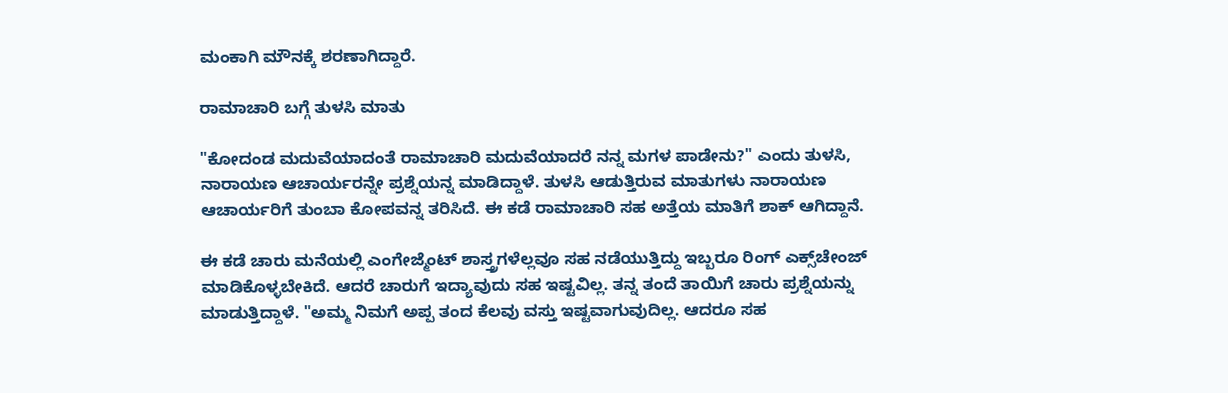ಮಂಕಾಗಿ ಮೌನಕ್ಕೆ ಶರಣಾಗಿದ್ದಾರೆ.

ರಾಮಾಚಾರಿ ಬಗ್ಗೆ ತುಳಸಿ ಮಾತು

"ಕೋದಂಡ ಮದುವೆಯಾದಂತೆ ರಾಮಾಚಾರಿ ಮದುವೆಯಾದರೆ ನನ್ನ ಮಗಳ ಪಾಡೇನು?" ಎಂದು ತುಳಸಿ, ನಾರಾಯಣ ಆಚಾರ್ಯರನ್ನೇ ಪ್ರಶ್ನೆಯನ್ನ ಮಾಡಿದ್ದಾಳೆ. ತುಳಸಿ ಆಡುತ್ತಿರುವ ಮಾತುಗಳು ನಾರಾಯಣ ಆಚಾರ್ಯರಿಗೆ ತುಂಬಾ ಕೋಪವನ್ನ ತರಿಸಿದೆ. ಈ ಕಡೆ ರಾಮಾಚಾರಿ ಸಹ ಅತ್ತೆಯ ಮಾತಿಗೆ ಶಾಕ್ ಆಗಿದ್ದಾನೆ.

ಈ ಕಡೆ ಚಾರು ಮನೆಯಲ್ಲಿ ಎಂಗೇಜ್ಮೆಂಟ್ ಶಾಸ್ತ್ರಗಳೆಲ್ಲವೂ ಸಹ ನಡೆಯುತ್ತಿದ್ದು ಇಬ್ಬರೂ ರಿಂಗ್ ಎಕ್ಸ್‌ಚೇಂಜ್ ಮಾಡಿಕೊಳ್ಳಬೇಕಿದೆ. ಆದರೆ ಚಾರುಗೆ ಇದ್ಯಾವುದು ಸಹ ಇಷ್ಟವಿಲ್ಲ. ತನ್ನ ತಂದೆ ತಾಯಿಗೆ ಚಾರು ಪ್ರಶ್ನೆಯನ್ನು ಮಾಡುತ್ತಿದ್ದಾಳೆ. "ಅಮ್ಮ ನಿಮಗೆ ಅಪ್ಪ ತಂದ ಕೆಲವು ವಸ್ತು ಇಷ್ಟವಾಗುವುದಿಲ್ಲ. ಆದರೂ ಸಹ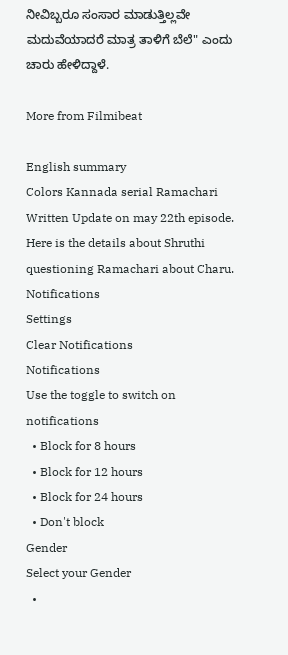ನೀವಿಬ್ಬರೂ ಸಂಸಾರ ಮಾಡುತ್ತಿಲ್ಲವೇ ಮದುವೆಯಾದರೆ ಮಾತ್ರ ತಾಳಿಗೆ ಬೆಲೆ" ಎಂದು ಚಾರು ಹೇಳಿದ್ದಾಳೆ‌.

More from Filmibeat

English summary
Colors Kannada serial Ramachari Written Update on may 22th episode. Here is the details about Shruthi questioning Ramachari about Charu.
Notifications
Settings
Clear Notifications
Notifications
Use the toggle to switch on notifications
  • Block for 8 hours
  • Block for 12 hours
  • Block for 24 hours
  • Don't block
Gender
Select your Gender
  •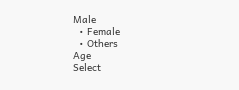Male
  • Female
  • Others
Age
Select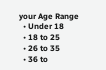your Age Range
  • Under 18
  • 18 to 25
  • 26 to 35
  • 36 to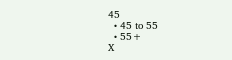45
  • 45 to 55
  • 55+
X